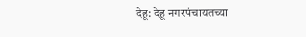देहू: देहू नगरपंचायतच्या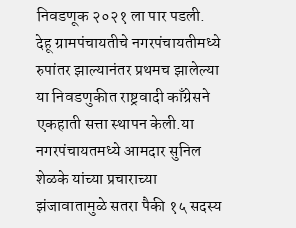निवडणूक २०२१ ला पार पडली. देहू ग्रामपंचायतीचे नगरपंचायतीमध्ये रुपांतर झाल्यानंतर प्रथमच झालेल्या या निवडणुकीत राष्ट्रवादी काँग्रेसने एकहाती सत्ता स्थापन केली.या नगरपंचायतमध्ये आमदार सुनिल शेळके यांच्या प्रचाराच्या झंजावातामुळे सतरा पैकी १५ सदस्य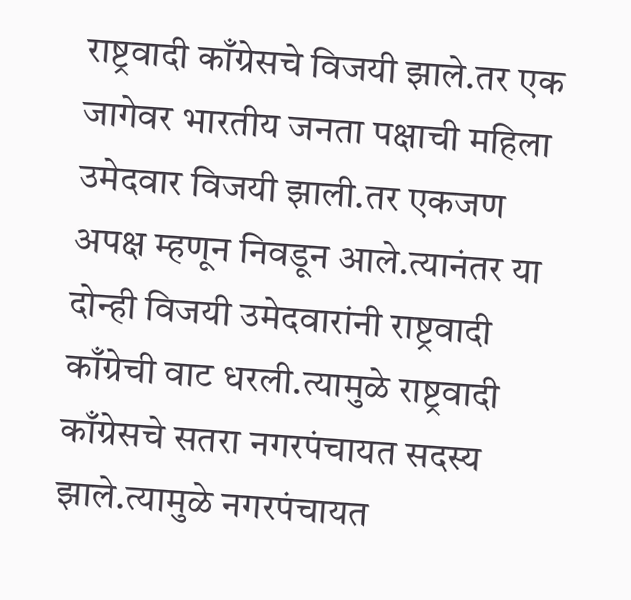राष्ट्रवादी काँग्रेसचे विजयी झाले.तर एक जागेवर भारतीय जनता पक्षाची महिला उमेदवार विजयी झाली.तर एकजण अपक्ष म्हणून निवडून आले.त्यानंतर या दोन्ही विजयी उमेदवारांनी राष्ट्रवादी काँग्रेची वाट धरली.त्यामुळे राष्ट्रवादी काँग्रेसचे सतरा नगरपंचायत सदस्य झाले.त्यामुळे नगरपंचायत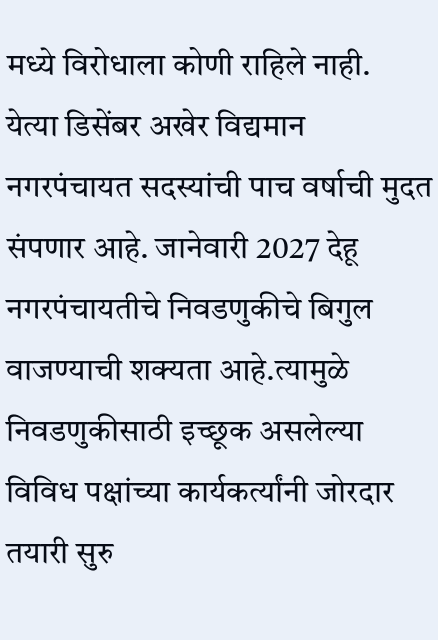मध्ये विरोधाला कोणी राहिले नाही.
येत्या डिसेंबर अखेर विद्यमान नगरपंचायत सदस्यांची पाच वर्षाची मुदत संपणार आहे. जानेवारी 2027 देहू नगरपंचायतीचे निवडणुकीचे बिगुल वाजण्याची शक्यता आहे.त्यामुळे निवडणुकीसाठी इच्छूक असलेल्या विविध पक्षांच्या कार्यकर्त्यांनी जोरदार तयारी सुरु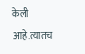केली आहे.त्यातच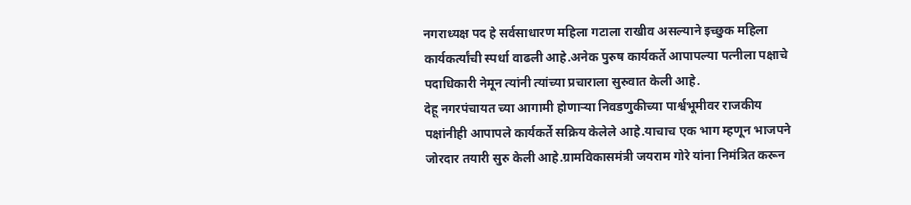नगराध्यक्ष पद हे सर्वसाधारण महिला गटाला राखीव असल्याने इच्छुक महिला कार्यकर्त्यांची स्पर्धा वाढली आहे.अनेक पुरुष कार्यकर्ते आपापल्या पत्नीला पक्षाचे पदाधिकारी नेमून त्यांनी त्यांच्या प्रचाराला सुरुवात केली आहे.
देहू नगरपंचायत च्या आगामी होणाऱ्या निवडणुकीच्या पार्श्वभूमीवर राजकीय पक्षांनीही आपापले कार्यकर्ते सक्रिय केलेले आहे.याचाच एक भाग म्हणून भाजपने जोरदार तयारी सुरु केली आहे.ग्रामविकासमंत्री जयराम गोरे यांना निमंत्रित करून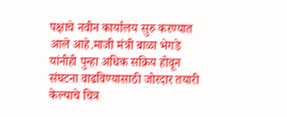पक्षाचे नवीन कार्यालय सुरु करण्यात आले आहे.माजी मंत्री बाळा भेगडे यांनीही पुन्हा अधिक सक्रिय होवून संघटना वाढविण्यासाठी जोरदार तयारी केल्याचे चित्र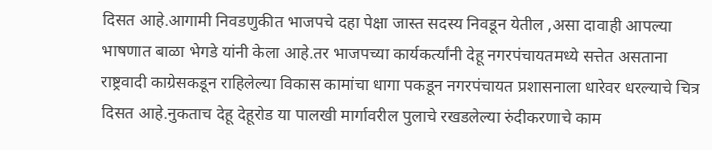दिसत आहे.आगामी निवडणुकीत भाजपचे दहा पेक्षा जास्त सदस्य निवडून येतील ,असा दावाही आपल्या भाषणात बाळा भेगडे यांनी केला आहे.तर भाजपच्या कार्यकर्त्यांनी देहू नगरपंचायतमध्ये सत्तेत असताना राष्ट्रवादी काग्रेसकडून राहिलेल्या विकास कामांचा धागा पकडून नगरपंचायत प्रशासनाला धारेवर धरल्याचे चित्र दिसत आहे.नुकताच देहू देहूरोड या पालखी मार्गावरील पुलाचे रखडलेल्या रुंदीकरणाचे काम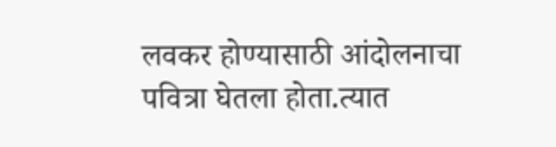लवकर होण्यासाठी आंदोलनाचा पवित्रा घेतला होता.त्यात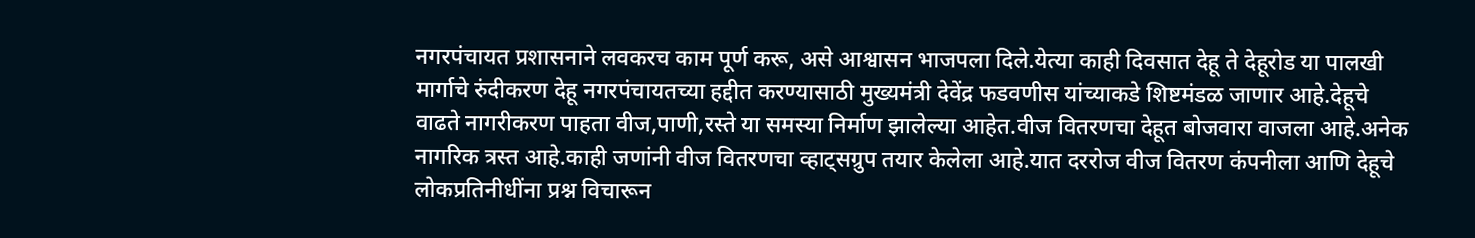नगरपंचायत प्रशासनाने लवकरच काम पूर्ण करू, असे आश्वासन भाजपला दिले.येत्या काही दिवसात देहू ते देहूरोड या पालखी मार्गाचे रुंदीकरण देहू नगरपंचायतच्या हद्दीत करण्यासाठी मुख्यमंत्री देवेंद्र फडवणीस यांच्याकडे शिष्टमंडळ जाणार आहे.देहूचे वाढते नागरीकरण पाहता वीज,पाणी,रस्ते या समस्या निर्माण झालेल्या आहेत.वीज वितरणचा देहूत बोजवारा वाजला आहे.अनेक नागरिक त्रस्त आहे.काही जणांनी वीज वितरणचा व्हाट्सग्रुप तयार केलेला आहे.यात दररोज वीज वितरण कंपनीला आणि देहूचे लोकप्रतिनीधींना प्रश्न विचारून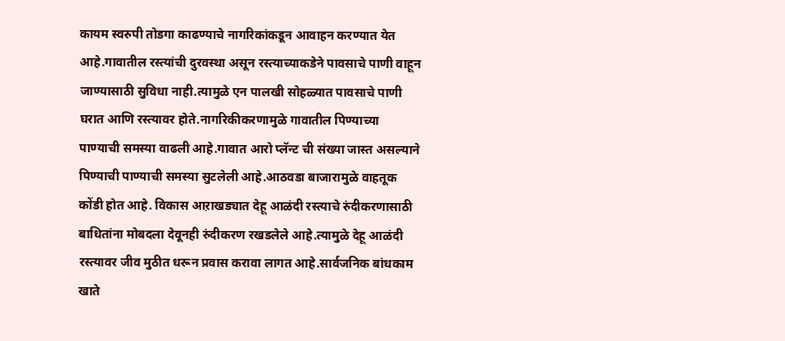कायम स्वरुपी तोडगा काढण्याचे नागरिकांकडून आवाहन करण्यात येत आहे.गावातील रस्त्यांची दुरवस्था असून रस्त्याच्याकडेने पावसाचे पाणी वाहून जाण्यासाठी सुविधा नाही.त्यामुळे एन पालखी सोहळ्यात पावसाचे पाणी घरात आणि रस्त्यावर होते.नागरिकीकरणामुळे गावातील पिण्याच्या पाण्याची समस्या वाढली आहे.गावात आरो प्लॅन्ट ची संख्या जास्त असल्याने पिण्याची पाण्याची समस्या सुटलेली आहे.आठवडा बाजारामुळे वाहतूक कोंडी होत आहे. विकास आऱाखड्यात देहू आळंदी रस्त्याचे रुंदीकरणासाठी बाधितांना मोबदला देवूनही रुंदीकरण रखडलेले आहे.त्यामुळे देहू आळंदी रस्त्यावर जीव मुठीत धरून प्रवास करावा लागत आहे.सार्वजनिक बांधकाम खाते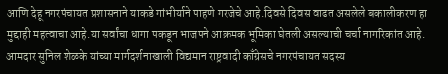आणि देहू नगरपंचायत प्रशासनाने याकडे गांभीर्याने पाहणे गरजेचे आहे.दिवसे दिवस वाढत असलेले बकालीकरण हा मुद्दाही महत्वाचा आहे.या सर्वांचा धागा पकडून भाजपने आक्रमक भूमिका घेतली असल्याची चर्चा नागरिकांत आहे.
आमदार सुनिल शेळके यांच्या मार्गदर्शनाखाली विद्यमान राष्ट्रवादी काँग्रेसचे नगरपंचायत सदस्य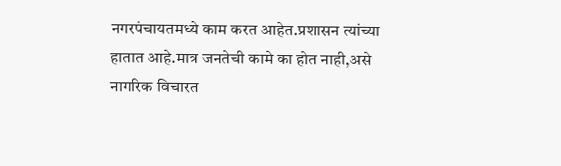नगरपंचायतमध्ये काम करत आहेत.प्रशासन त्यांच्या हातात आहे.मात्र जनतेची कामे का होत नाही,असे नागरिक विचारत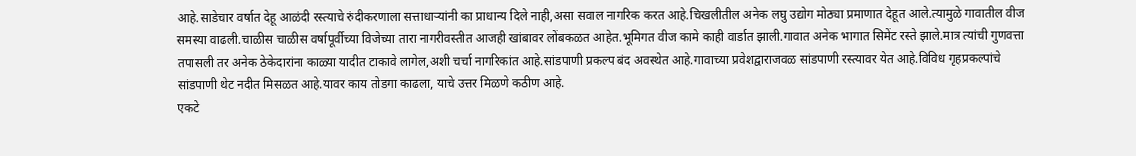आहे.साडेचार वर्षात देहू आळंदी रस्त्याचे रुंदीकरणाला सत्ताधाऱ्यांनी का प्राधान्य दिले नाही,असा सवाल नागरिक करत आहे.चिखलीतील अनेक लघु उद्योग मोठ्या प्रमाणात देहूत आले.त्यामुळे गावातील वीज समस्या वाढली.चाळीस चाळीस वर्षापूर्वीच्या विजेच्या तारा नागरीवस्तीत आजही खांबावर लोंबकळत आहेत.भूमिगत वीज कामे काही वार्डात झाली.गावात अनेक भागात सिमेंट रस्ते झाले.मात्र त्यांची गुणवत्ता तपासली तर अनेक ठेकेदारांना काळ्या यादीत टाकावे लागेल,अशी चर्चा नागरिकांत आहे.सांडपाणी प्रकल्प बंद अवस्थेत आहे.गावाच्या प्रवेशद्वाराजवळ सांडपाणी रस्त्यावर येत आहे.विविध गृहप्रकल्पांचे सांडपाणी थेट नदीत मिसळत आहे.यावर काय तोडगा काढला, याचे उत्तर मिळणे कठीण आहे.
एकटे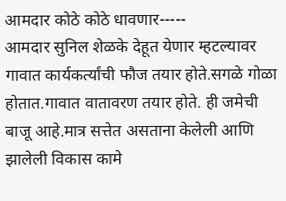आमदार कोठे कोठे धावणार-----
आमदार सुनिल शेळके देहूत येणार म्हटल्यावर गावात कार्यकर्त्यांची फौज तयार होते.सगळे गोळा होतात.गावात वातावरण तयार होते. ही जमेची बाजू आहे.मात्र सत्तेत असताना केलेली आणि झालेली विकास कामे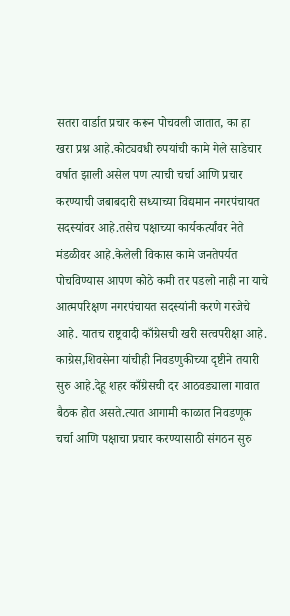सतरा वार्डात प्रचार करून पोचवली जातात, का हा खरा प्रश्न आहे.कोट्यवधी रुपयांची कामे गेले साडेचार वर्षात झाली असेल पण त्याची चर्चा आणि प्रचार करण्याची जबाबदारी सध्याच्या विद्यमान नगरपंचायत सदस्यांवर आहे.तसेच पक्षाच्या कार्यकर्त्यांवर नेते मंडळीवर आहे.केलेली विकास कामे जनतेपर्यत पोचविण्यास आपण कोठे कमी तर पडलो नाही ना याचे आत्मपरिक्षण नगरपंचायत सदस्यांनी करणे गरजेचे आहे. यातच राष्ट्रवादी काँग्रेसची खरी सत्वपरीक्षा आहे.
काग्रेस,शिवसेना यांचीही निवडणुकीच्या दृष्टीने तयारी सुरु आहे.देहू शहर काँग्रेसची दर आठवड्याला गावात बैठक होत असते.त्यात आगामी काळात निवडणूक चर्चा आणि पक्षाचा प्रचार करण्यासाठी संगठन सुरु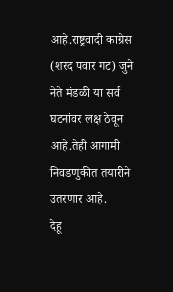आहे.राष्ट्रवादी काग्रेस (शरद पवार गट) जुने नेते मंडळी या सर्व घटनांवर लक्ष ठेवून आहे.तेही आगामी निवडणुकीत तयारीने उतरणार आहे.
देहू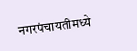नगरपंचायतीमध्ये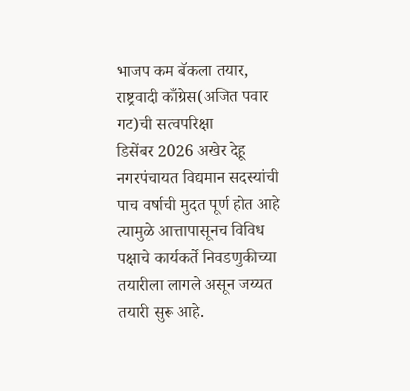भाजप कम बॅकला तयार, राष्ट्रवादी काँग्रेस(अजित पवार गट)ची सत्वपरिक्षा
डिसेंबर 2026 अखेर देहू नगरपंचायत विद्यमान सदस्यांची पाच वर्षाची मुदत पूर्ण होत आहे त्यामुळे आत्तापासूनच विविध पक्षाचे कार्यकर्ते निवडणुकीच्या तयारीला लागले असून जय्यत तयारी सुरू आहे.